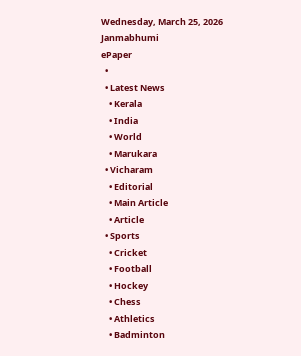Wednesday, March 25, 2026
Janmabhumi
ePaper
  •
  • Latest News
    • Kerala
    • India
    • World
    • Marukara
  • Vicharam
    • Editorial
    • Main Article
    • Article
  • Sports
    • Cricket
    • Football
    • Hockey
    • Chess
    • Athletics
    • Badminton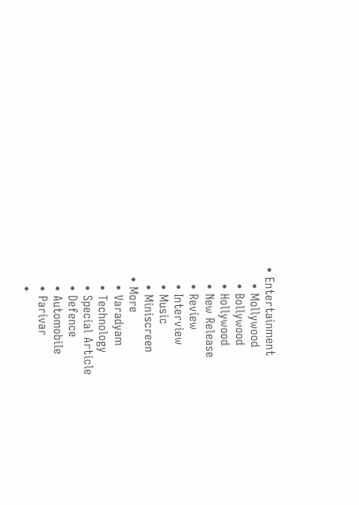• Entertainment
    • Mollywood
    • Bollywood
    • Hollywood
    • New Release
    • Review
    • Interview
    • Music
    • Miniscreen
  • More
    • Varadyam
    • Technology
    • Special Article
    • Defence
    • Automobile
    • Parivar
    •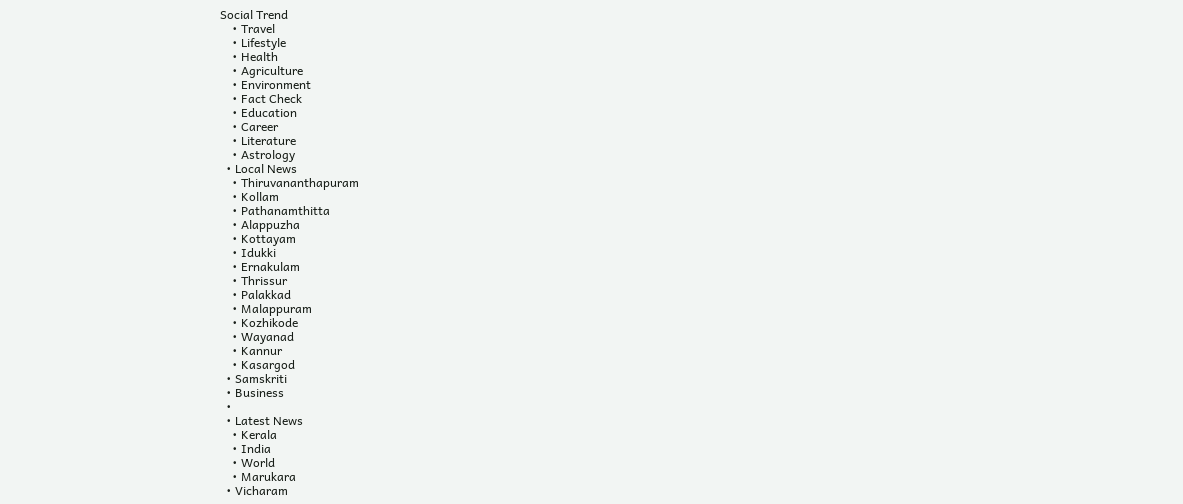Social Trend
    • Travel
    • Lifestyle
    • Health
    • Agriculture
    • Environment
    • Fact Check
    • Education
    • Career
    • Literature
    • Astrology
  • Local News
    • Thiruvananthapuram
    • Kollam
    • Pathanamthitta
    • Alappuzha
    • Kottayam
    • Idukki
    • Ernakulam
    • Thrissur
    • Palakkad
    • Malappuram
    • Kozhikode
    • Wayanad
    • Kannur
    • Kasargod
  • Samskriti
  • Business
  •
  • Latest News
    • Kerala
    • India
    • World
    • Marukara
  • Vicharam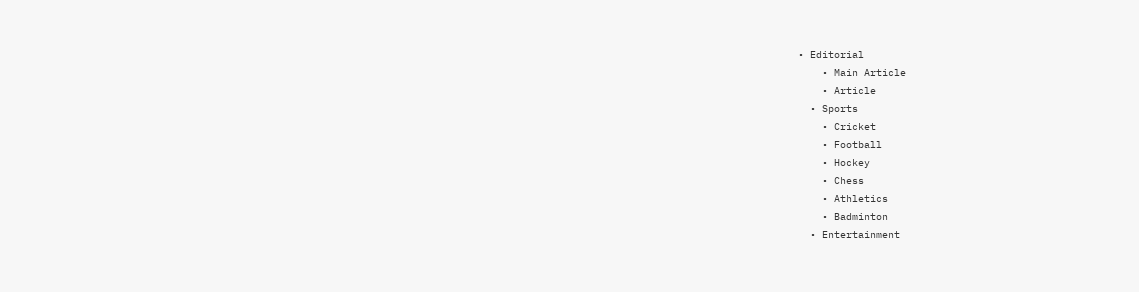• Editorial
    • Main Article
    • Article
  • Sports
    • Cricket
    • Football
    • Hockey
    • Chess
    • Athletics
    • Badminton
  • Entertainment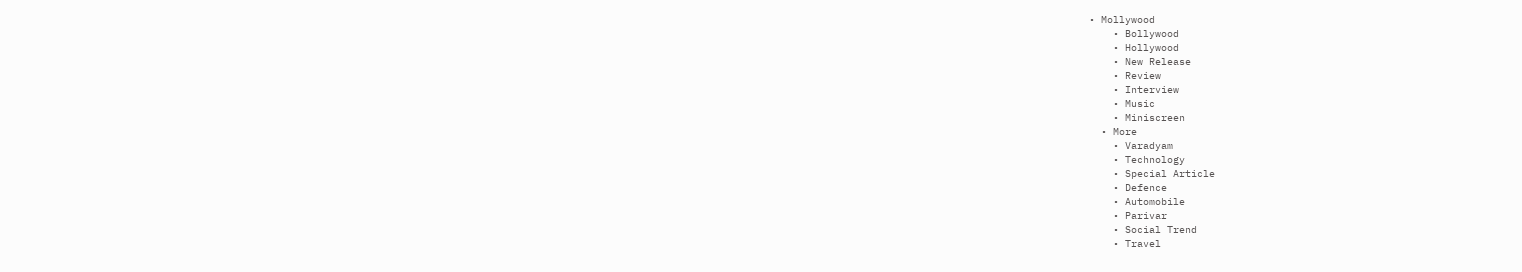• Mollywood
    • Bollywood
    • Hollywood
    • New Release
    • Review
    • Interview
    • Music
    • Miniscreen
  • More
    • Varadyam
    • Technology
    • Special Article
    • Defence
    • Automobile
    • Parivar
    • Social Trend
    • Travel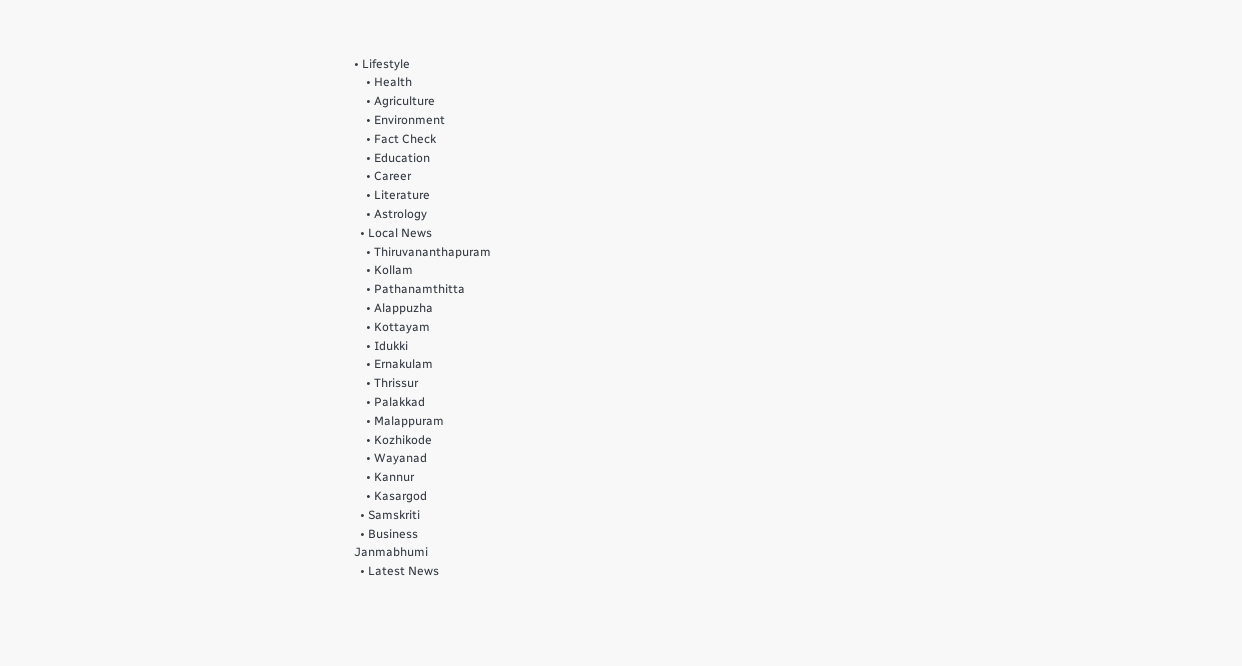• Lifestyle
    • Health
    • Agriculture
    • Environment
    • Fact Check
    • Education
    • Career
    • Literature
    • Astrology
  • Local News
    • Thiruvananthapuram
    • Kollam
    • Pathanamthitta
    • Alappuzha
    • Kottayam
    • Idukki
    • Ernakulam
    • Thrissur
    • Palakkad
    • Malappuram
    • Kozhikode
    • Wayanad
    • Kannur
    • Kasargod
  • Samskriti
  • Business
Janmabhumi
  • Latest News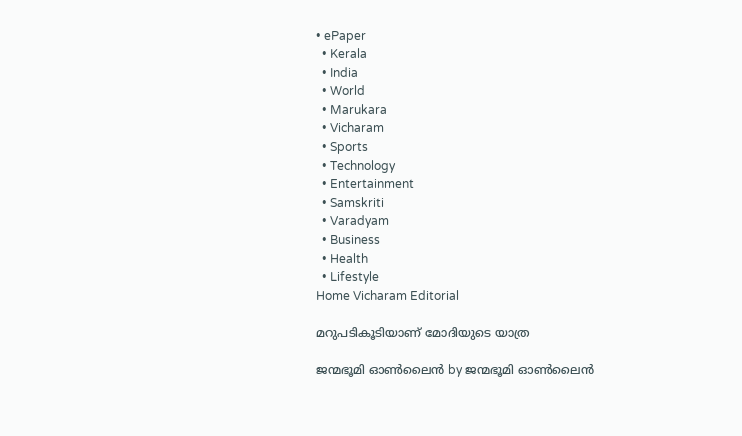• ePaper
  • Kerala
  • India
  • World
  • Marukara
  • Vicharam
  • Sports
  • Technology
  • Entertainment
  • Samskriti
  • Varadyam
  • Business
  • Health
  • Lifestyle
Home Vicharam Editorial

മറുപടികൂടിയാണ് മോദിയുടെ യാത്ര

ജന്മഭൂമി ഓണ്‍ലൈന്‍ by ജന്മഭൂമി ഓണ്‍ലൈന്‍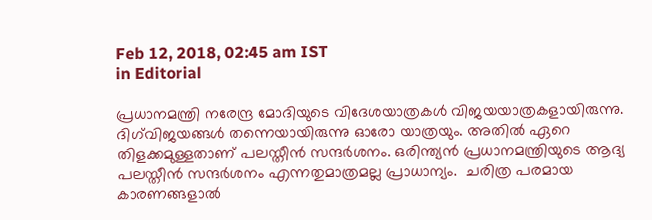Feb 12, 2018, 02:45 am IST
in Editorial

പ്രധാനമന്ത്രി നരേന്ദ്ര മോദിയുടെ വിദേശയാത്രകള്‍ വിജയയാത്രകളായിരുന്നു. ദിഗ്‌വിജയങ്ങള്‍ തന്നെയായിരുന്നു ഓരോ യാത്രയും. അതില്‍ ഏറെ തിളക്കമുള്ളതാണ് പലസ്തീന്‍ സന്ദര്‍ശനം. ഒരിന്ത്യന്‍ പ്രധാനമന്ത്രിയുടെ ആദ്യ പലസ്തീന്‍ സന്ദര്‍ശനം എന്നതുമാത്രമല്ല പ്രാധാന്യം.  ചരിത്ര പരമായ കാരണങ്ങളാല്‍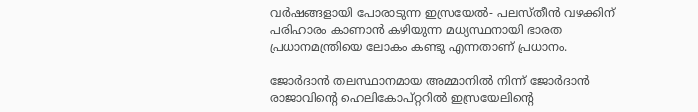വര്‍ഷങ്ങളായി പോരാടുന്ന ഇസ്രയേല്‍- പലസ്തീന്‍ വഴക്കിന് പരിഹാരം കാണാന്‍ കഴിയുന്ന മധ്യസ്ഥനായി ഭാരത പ്രധാനമന്ത്രിയെ ലോകം കണ്ടു എന്നതാണ് പ്രധാനം.

ജോര്‍ദാന്‍ തലസ്ഥാനമായ അമ്മാനില്‍ നിന്ന് ജോര്‍ദാന്‍ രാജാവിന്റെ ഹെലികോപ്റ്ററില്‍ ഇസ്രയേലിന്റെ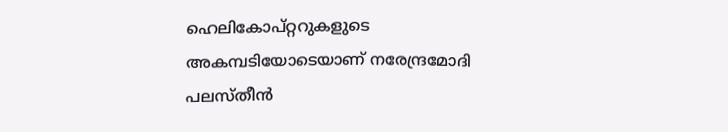ഹെലികോപ്റ്ററുകളുടെ അകമ്പടിയോടെയാണ് നരേന്ദ്രമോദി പലസ്തീന്‍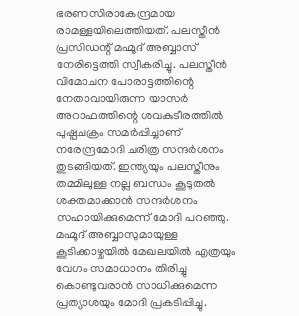ഭരണസിരാകേന്ദ്രമായ രാമള്ളയിലെത്തിയത്. പലസ്തീന്‍ പ്രസിഡന്റ് മഹ്മൂദ് അബ്ബാസ് നേരിട്ടെത്തി സ്വീകരിച്ചു. പലസ്തീന്‍ വിമോചന പോരാട്ടത്തിന്റെ നേതാവായിരുന്ന യാസര്‍ അറാഫത്തിന്റെ ശവകുടീരത്തില്‍ പുഷ്പചക്രം സമര്‍പ്പിച്ചാണ് നരേന്ദ്രമോദി ചരിത്ര സന്ദര്‍ശനം തുടങ്ങിയത്. ഇന്ത്യയും പലസ്തീനും തമ്മിലുള്ള നല്ല ബന്ധം കൂടുതല്‍ ശക്തമാക്കാന്‍ സന്ദര്‍ശനം സഹായിക്കുമെന്ന് മോദി പറഞ്ഞു. മഹ്മൂദ് അബ്ബാസുമായുള്ള  കൂടിക്കാഴ്ചയില്‍ മേഖലയില്‍ എത്രയും വേഗം സമാധാനം തിരിച്ചു കൊണ്ടുവരാന്‍ സാധിക്കുമെന്ന പ്രത്യാശയും മോദി പ്രകടിപ്പിച്ചു.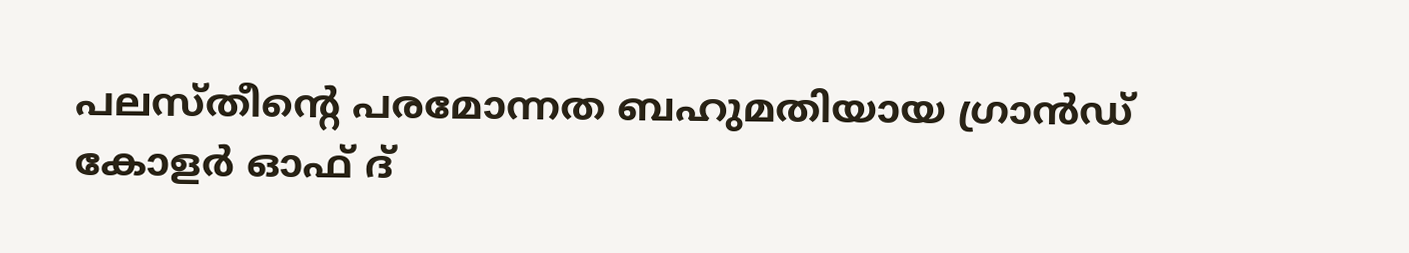പലസ്തീന്റെ പരമോന്നത ബഹുമതിയായ ഗ്രാന്‍ഡ് കോളര്‍ ഓഫ് ദ്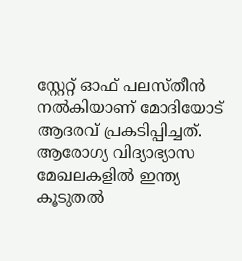സ്റ്റേറ്റ് ഓഫ് പലസ്തീന്‍ നല്‍കിയാണ് മോദിയോട് ആദരവ് പ്രകടിപ്പിച്ചത്. ആരോഗ്യ വിദ്യാഭ്യാസ മേഖലകളില്‍ ഇന്ത്യ കൂടുതല്‍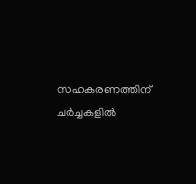സഹകരണത്തിന് ചര്‍ച്ചകളില്‍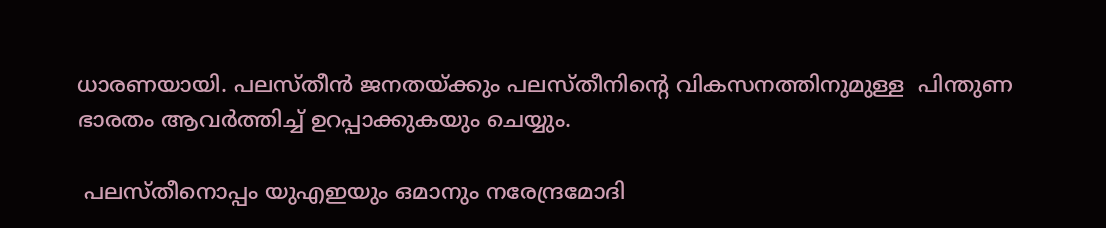ധാരണയായി. പലസ്തീന്‍ ജനതയ്‌ക്കും പലസ്തീനിന്റെ വികസനത്തിനുമുള്ള  പിന്തുണ ഭാരതം ആവര്‍ത്തിച്ച് ഉറപ്പാക്കുകയും ചെയ്യും.

 പലസ്തീനൊപ്പം യുഎഇയും ഒമാനും നരേന്ദ്രമോദി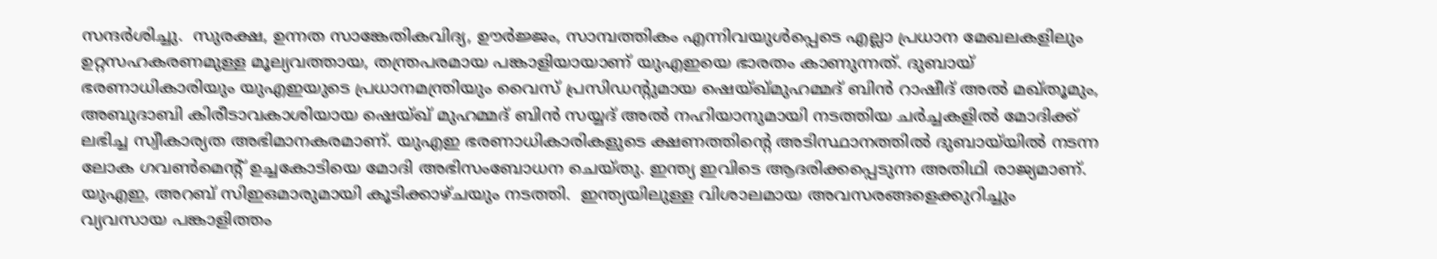സന്ദര്‍ശിച്ചു.  സുരക്ഷ, ഉന്നത സാങ്കേതികവിദ്യ, ഊര്‍ജ്ജം, സാമ്പത്തികം എന്നിവയുള്‍പ്പെടെ എല്ലാ പ്രധാന മേഖലകളിലും ഉറ്റസഹകരണമുള്ള മൂല്യവത്തായ, തന്ത്രപരമായ പങ്കാളിയായാണ് യുഎഇയെ ഭാരതം കാണുന്നത്. ദുബായ് ഭരണാധികാരിയും യുഎഇയുടെ പ്രധാനമന്ത്രിയും വൈസ് പ്രസിഡന്റുമായ ഷെയ്ഖ്മുഹമ്മദ് ബിന്‍ റാഷീദ് അല്‍ മഖ്തൂമും, അബുദാബി കിരീടാവകാശിയായ ഷെയ്ഖ് മുഹമ്മദ് ബിന്‍ സയ്യദ് അല്‍ നഹിയാനുമായി നടത്തിയ ചര്‍ച്ചകളില്‍ മോദിക്ക് ലഭിച്ച സ്വീകാര്യത അഭിമാനകരമാണ്. യുഎഇ ഭരണാധികാരികളുടെ ക്ഷണത്തിന്റെ അടിസ്ഥാനത്തില്‍ ദുബായ്‌യില്‍ നടന്ന  ലോക ഗവണ്‍മെന്റ് ഉച്ചകോടിയെ മോദി അഭിസംബോധന ചെയ്തു. ഇന്ത്യ ഇവിടെ ആദരിക്കപ്പെടുന്ന അതിഥി രാജ്യമാണ്. യുഎഇ, അറബ് സിഇഒമാരുമായി കൂടിക്കാഴ്ചയും നടത്തി.  ഇന്ത്യയിലുള്ള വിശാലമായ അവസരങ്ങളെക്കുറിച്ചും വ്യവസായ പങ്കാളിത്തം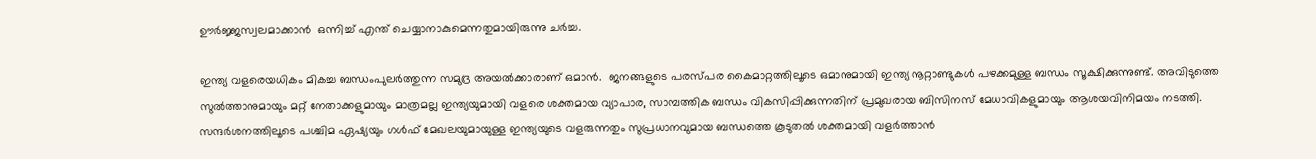ഊര്‍ജ്ജസ്വലമാക്കാന്‍  ഒന്നിച്ച് എന്ത് ചെയ്യാനാകുമെന്നതുമായിരുന്നു ചര്‍ച്ച.

ഇന്ത്യ വളരെയധികം മികച്ച ബന്ധംപുലര്‍ത്തുന്ന സമുദ്ര അയല്‍ക്കാരാണ് ഒമാന്‍.  ജനങ്ങളുടെ പരസ്പര കൈമാറ്റത്തിലൂടെ ഒമാനുമായി ഇന്ത്യ നൂറ്റാണ്ടുകള്‍ പഴക്കമുള്ള ബന്ധം സൂക്ഷിക്കുന്നുണ്ട്. അവിടുത്തെ സുല്‍ത്താനുമായും മറ്റ് നേതാക്കളുമായും മാത്രമല്ല ഇന്ത്യയുമായി വളരെ ശക്തമായ വ്യാപാര, സാമ്പത്തിക ബന്ധം വികസിപ്പിക്കുന്നതിന് പ്രമുഖരായ ബിസിനസ് മേധാവികളുമായും ആശയവിനിമയം നടത്തി. സന്ദര്‍ശനത്തിലൂടെ പശ്ചിമ ഏഷ്യയും ഗള്‍ഫ് മേഖലയുമായുള്ള ഇന്ത്യയുടെ വളരുന്നതും സുപ്രധാനവുമായ ബന്ധത്തെ കൂടുതല്‍ ശക്തമായി വളര്‍ത്താന്‍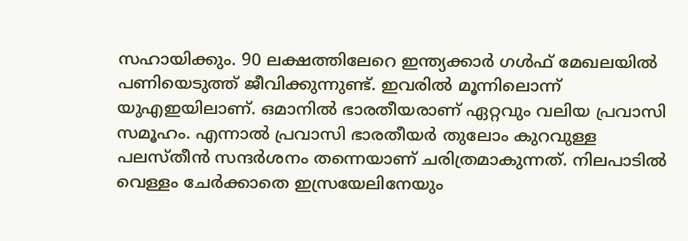സഹായിക്കും. 90 ലക്ഷത്തിലേറെ ഇന്ത്യക്കാര്‍ ഗള്‍ഫ് മേഖലയില്‍ പണിയെടുത്ത് ജീവിക്കുന്നുണ്ട്. ഇവരില്‍ മൂന്നിലൊന്ന് യുഎഇയിലാണ്. ഒമാനില്‍ ഭാരതീയരാണ് ഏറ്റവും വലിയ പ്രവാസി സമൂഹം. എന്നാല്‍ പ്രവാസി ഭാരതീയര്‍ തുലോം കുറവുള്ള പലസ്തീന്‍ സന്ദര്‍ശനം തന്നെയാണ് ചരിത്രമാകുന്നത്. നിലപാടില്‍ വെള്ളം ചേര്‍ക്കാതെ ഇസ്രയേലിനേയും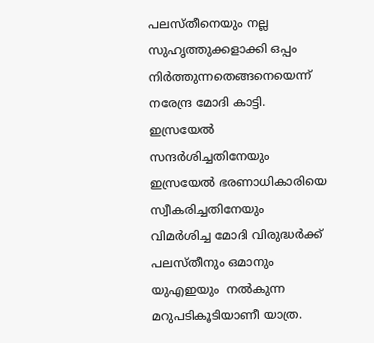പലസ്തീനെയും നല്ല സുഹൃത്തുക്കളാക്കി ഒപ്പം നിര്‍ത്തുന്നതെങ്ങനെയെന്ന് നരേന്ദ്ര മോദി കാട്ടി. ഇസ്രയേല്‍  സന്ദര്‍ശിച്ചതിനേയും ഇസ്രയേല്‍ ഭരണാധികാരിയെ സ്വീകരിച്ചതിനേയും വിമര്‍ശിച്ച മോദി വിരുദ്ധര്‍ക്ക് പലസ്തീനും ഒമാനും യുഎഇയും  നല്‍കുന്ന മറുപടികൂടിയാണീ യാത്ര.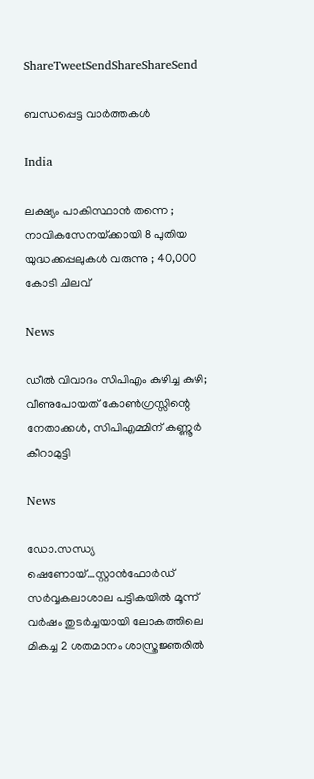ShareTweetSendShareShareSend

ബന്ധപ്പെട്ട വാര്‍ത്തകള്‍

India

ലക്ഷ്യം പാകിസ്ഥാൻ തന്നെ ; നാവികസേനയ്‌ക്കായി 8 പുതിയ യുദ്ധക്കപ്പലുകൾ വരുന്നു ; 40,000 കോടി ചിലവ്

News

ഡീൽ വിവാദം സിപിഎം കുഴിച്ച കുഴി; വീണുപോയത് കോൺഗ്രസ്സിന്റെ നേതാക്കൾ, സിപിഎമ്മിന് കണ്ണൂർ കീറാമുട്ടി

News

ഡോ.സന്ധ്യ ഷെണോയ്…സ്റ്റാന്‍ഫോര്‍ഡ് സര്‍വ്വകലാശാല പട്ടികയില്‍ മൂന്ന് വര്‍ഷം തുടര്‍ച്ചയായി ലോകത്തിലെ മികച്ച 2 ശതമാനം ശാസ്ത്രജ്ഞരില്‍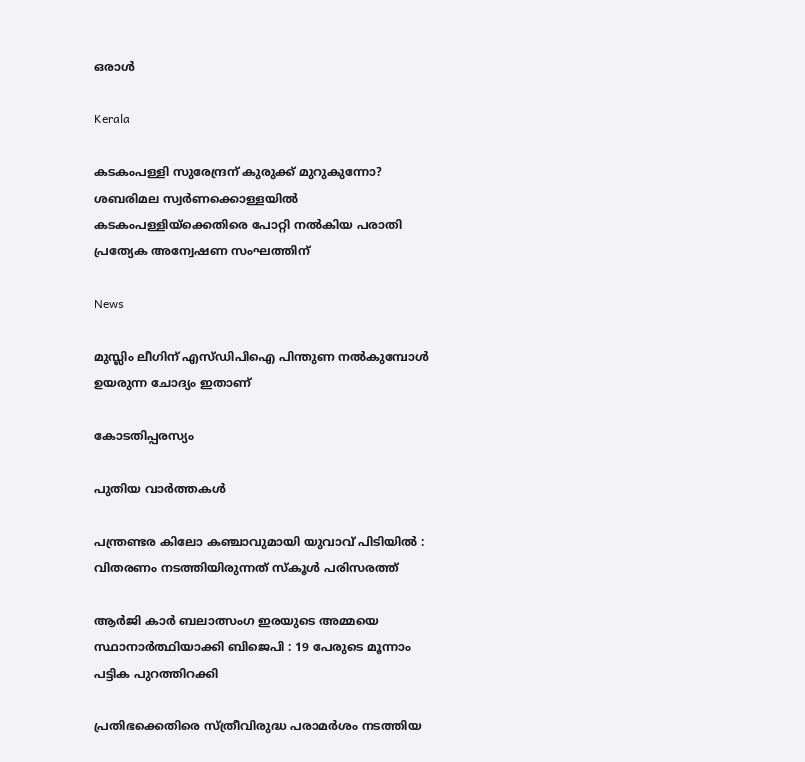ഒരാള്‍

Kerala

കടകംപള്ളി സുരേന്ദ്രന് കുരുക്ക് മുറുകുന്നോ? ശബരിമല സ്വർണക്കൊള്ളയില്‍ കടകംപള്ളിയ്‌ക്കെതിരെ പോറ്റി നൽകിയ പരാതി പ്രത്യേക അന്വേഷണ സംഘത്തിന്

News

മുസ്ലിം ലീഗിന് എസ്ഡിപിഐ പിന്തുണ നൽകുമ്പോൾ ഉയരുന്ന ചോദ്യം ഇതാണ്

കോടതിപ്പരസ്യം

പുതിയ വാര്‍ത്തകള്‍

പന്ത്രണ്ടര കിലോ കഞ്ചാവുമായി യുവാവ് പിടിയിൽ : വിതരണം നടത്തിയിരുന്നത് സ്കൂൾ പരിസരത്ത്

ആർ‌ജി കാർ ബലാത്സംഗ ഇരയുടെ അമ്മയെ സ്ഥാനാർത്ഥിയാക്കി ബിജെപി : 19 പേരുടെ മൂന്നാം പട്ടിക പുറത്തിറക്കി

പ്രതിഭക്കെതിരെ സ്ത്രീവിരുദ്ധ പരാമര്‍ശം നടത്തിയ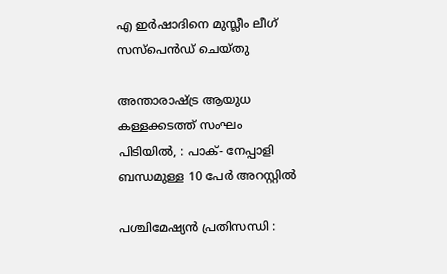എ ഇര്‍ഷാദിനെ മുസ്ലീം ലീഗ് സസ്പെന്‍ഡ് ചെയ്തു

അന്താരാഷ്‌ട്ര ആയുധ കള്ളക്കടത്ത് സംഘം പിടിയിൽ, : പാക്- നേപ്പാളി ബന്ധമുള്ള 10 പേർ അറസ്റ്റിൽ

പശ്ചിമേഷ്യൻ പ്രതിസന്ധി :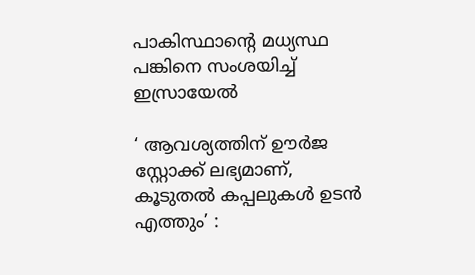പാകിസ്ഥാന്റെ മധ്യസ്ഥ പങ്കിനെ സംശയിച്ച് ഇസ്രായേൽ

‘ ആവശ്യത്തിന് ഊർജ സ്റ്റോക്ക് ലഭ്യമാണ്, കൂടുതൽ കപ്പലുകൾ ഉടൻ എത്തും’ :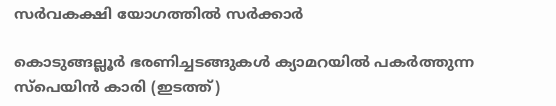സർവകക്ഷി യോഗത്തിൽ സർക്കാർ

കൊടുങ്ങല്ലൂര്‍ ഭരണിച്ചടങ്ങുകള്‍ ക്യാമറയില്‍ പകര്‍ത്തുന്ന സ്പെയിന്‍ കാരി (ഇടത്ത്)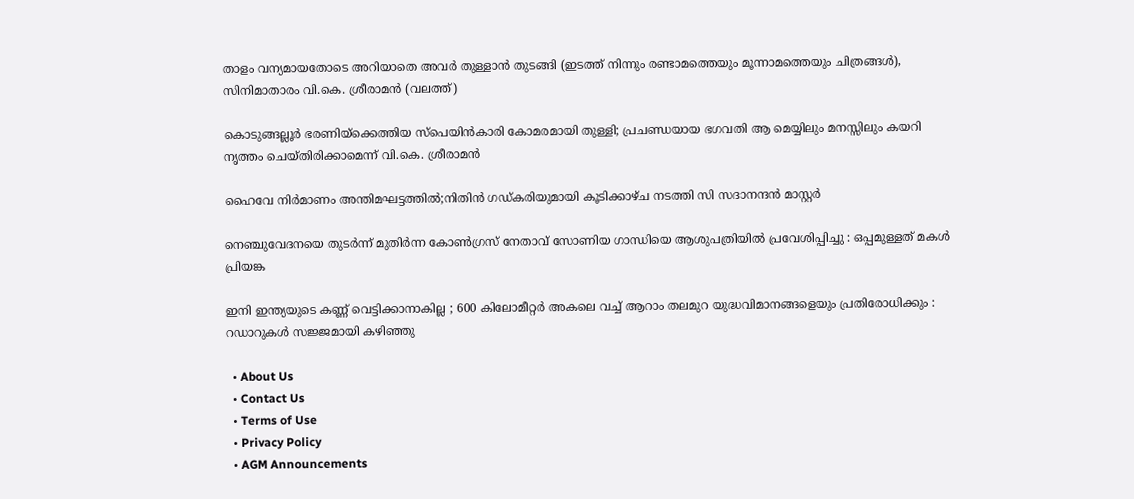താളം വന്യമായതോടെ അറിയാതെ അവര്‍ തുള്ളാന്‍ തുടങ്ങി (ഇടത്ത് നിന്നും രണ്ടാമത്തെയും മൂന്നാമത്തെയും ചിത്രങ്ങള്‍), സിനിമാതാരം വി.കെ. ശ്രീരാമന്‍ (വലത്ത്)

കൊടുങ്ങല്ലൂര്‍ ഭരണിയ്‌ക്കെത്തിയ സ്പെയിന്‍കാരി കോമരമായി തുള്ളി; പ്രചണ്ഡയായ ഭഗവതി ആ മെയ്യിലും മനസ്സിലും കയറി നൃത്തം ചെയ്തിരിക്കാമെന്ന് വി.കെ. ശ്രീരാമന്‍

ഹൈവേ നിര്‍മാണം അന്തിമഘട്ടത്തില്‍;നിതിന്‍ ഗഡ്കരിയുമായി കൂടിക്കാഴ്ച നടത്തി സി സദാനന്ദന്‍ മാസ്റ്റര്‍

നെഞ്ചുവേദനയെ തുടർന്ന് മുതിർന്ന കോൺഗ്രസ് നേതാവ് സോണിയ ഗാന്ധിയെ ആശുപത്രിയിൽ പ്രവേശിപ്പിച്ചു : ഒപ്പമുള്ളത് മകൾ പ്രിയങ്ക

ഇനി ഇന്ത്യയുടെ കണ്ണ് വെട്ടിക്കാനാകില്ല ; 600 കിലോമീറ്റർ അകലെ വച്ച് ആറാം തലമുറ യുദ്ധവിമാനങ്ങളെയും പ്രതിരോധിക്കും : റഡാറുകൾ സജ്ജമായി കഴിഞ്ഞു

  • About Us
  • Contact Us
  • Terms of Use
  • Privacy Policy
  • AGM Announcements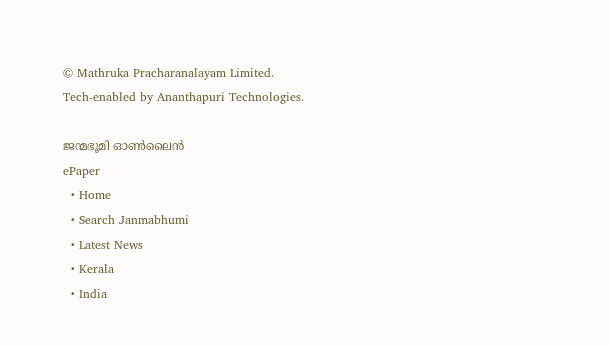© Mathruka Pracharanalayam Limited.
Tech-enabled by Ananthapuri Technologies.

ജന്മഭൂമി ഓണ്‍ലൈന്‍
ePaper
  • Home
  • Search Janmabhumi
  • Latest News
  • Kerala
  • India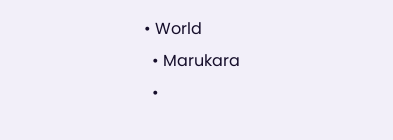• World
  • Marukara
  •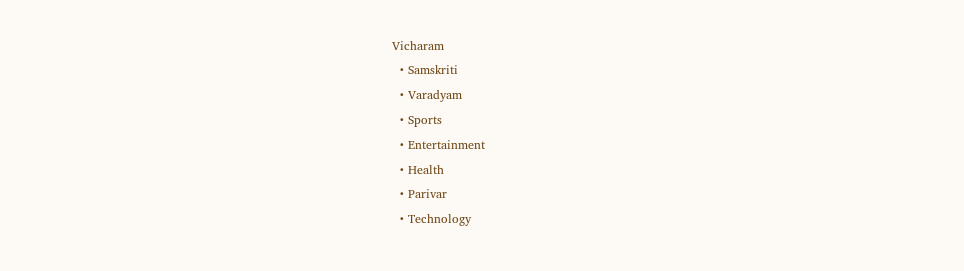Vicharam
  • Samskriti
  • Varadyam
  • Sports
  • Entertainment
  • Health
  • Parivar
  • Technology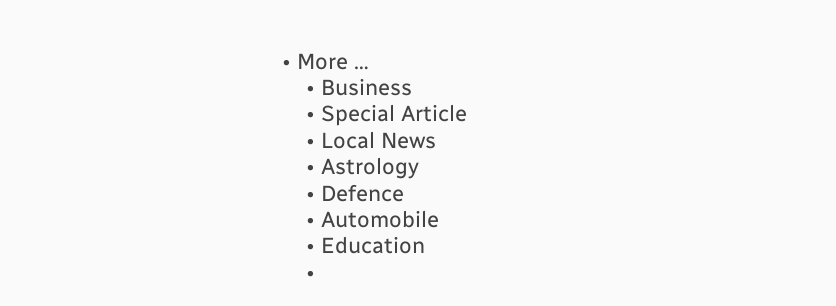• More …
    • Business
    • Special Article
    • Local News
    • Astrology
    • Defence
    • Automobile
    • Education
    •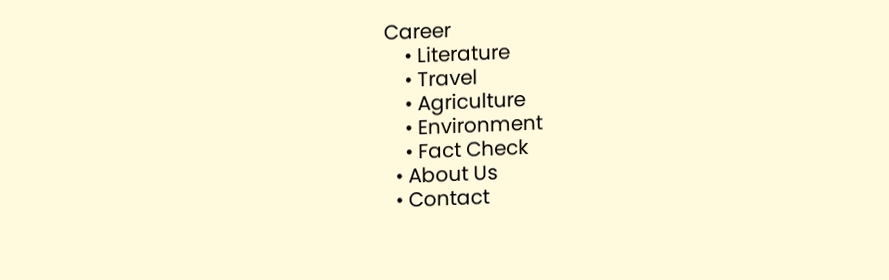Career
    • Literature
    • Travel
    • Agriculture
    • Environment
    • Fact Check
  • About Us
  • Contact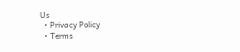Us
  • Privacy Policy
  • Terms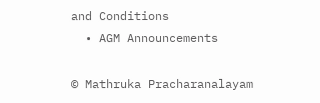and Conditions
  • AGM Announcements

© Mathruka Pracharanalayam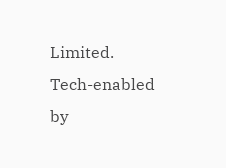Limited.
Tech-enabled by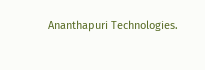Ananthapuri Technologies.